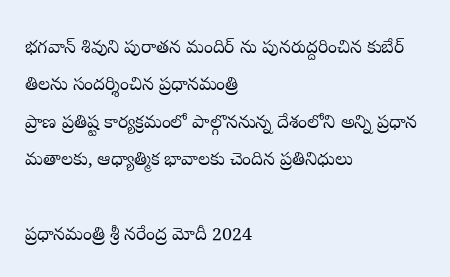భగవాన్ శివుని పురాతన మందిర్ ను పునరుద్దరించిన కుబేర్ తిలను సందర్శించిన ప్రధానమంత్రి
ప్రాణ ప్రతిష్ట కార్యక్రమంలో పాల్గొననున్న దేశంలోని అన్ని ప్రధాన మతాలకు, ఆధ్యాత్మిక భావాలకు చెందిన ప్రతినిధులు

ప్రధానమంత్రి శ్రీ నరేంద్ర మోదీ 2024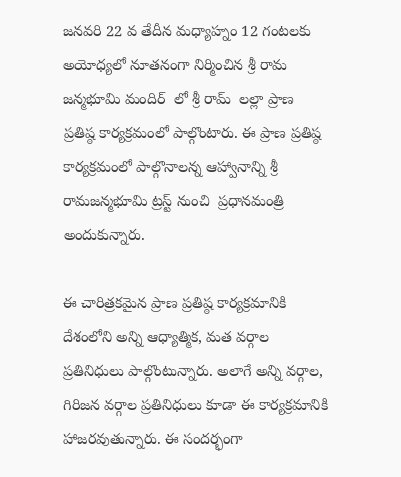జనవరి 22 వ తేదీన మధ్యాహ్నం 12 గంటలకు అయోధ్యలో నూతనంగా నిర్మించిన శ్రీ రామ జన్మభూమి మందిర్  లో శ్రీ రామ్  లల్లా ప్రాణ ప్రతిష్ఠ కార్యక్రమంలో పాల్గొంటారు. ఈ ప్రాణ ప్రతిష్ఠ కార్యక్రమంలో పాల్గొనాలన్న ఆహ్వానాన్ని శ్రీ రామజన్మభూమి ట్రస్ట్ నుంచి  ప్రధానమంత్రి అందుకున్నారు.

ఈ చారిత్రకమైన ప్రాణ ప్రతిష్ఠ కార్యక్రమానికి దేశంలోని అన్ని ఆధ్యాత్మిక, మత వర్గాల ప్రతినిధులు పాల్గొంటున్నారు. అలాగే అన్ని వర్గాల, గిరిజన వర్గాల ప్రతినిధులు కూడా ఈ కార్యక్రమానికి హాజరవుతున్నారు. ఈ సందర్భంగా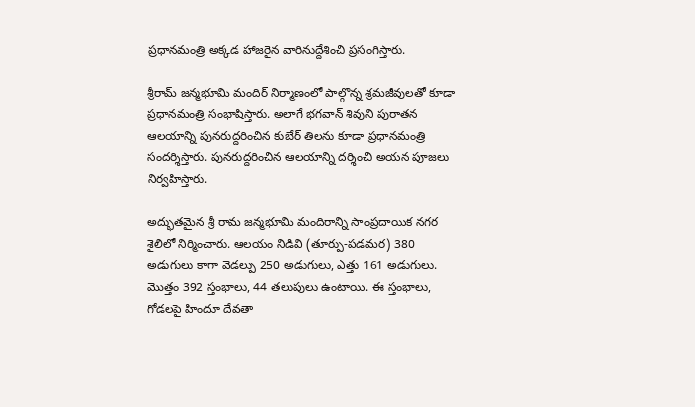ప్రధానమంత్రి అక్కడ హాజరైన వారినుద్దేశించి ప్రసంగిస్తారు.

శ్రీరామ్ జన్మభూమి మందిర్ నిర్మాణంలో పాల్గొన్న శ్రమజీవులతో కూడా ప్రధానమంత్రి సంభాషిస్తారు. అలాగే భగవాన్ శివుని పురాతన ఆలయాన్ని పునరుద్దరించిన కుబేర్ తిలను కూడా ప్రధానమంత్రి సందర్శిస్తారు. పునరుద్దరించిన ఆలయాన్ని దర్శించి అయన పూజలు నిర్వహిస్తారు.

అద్భుతమైన శ్రీ రామ జన్మభూమి మందిరాన్ని సాంప్రదాయిక నగర శైలిలో నిర్మించారు. ఆలయం నిడివి (తూర్పు-పడమర) 380  అడుగులు కాగా వెడల్పు 250 అడుగులు, ఎత్తు 161 అడుగులు. మొత్తం 392 స్తంభాలు, 44 తలుపులు ఉంటాయి. ఈ స్తంభాలు, గోడలపై హిందూ దేవతా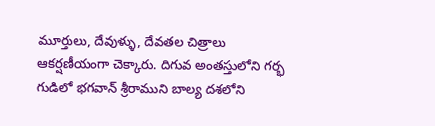మూర్తులు, దేవుళ్ళు, దేవతల చిత్రాలు ఆకర్షణీయంగా చెక్కారు. దిగువ అంతస్తులోని గర్భ గుడిలో భగవాన్ శ్రీరాముని బాల్య దశలోని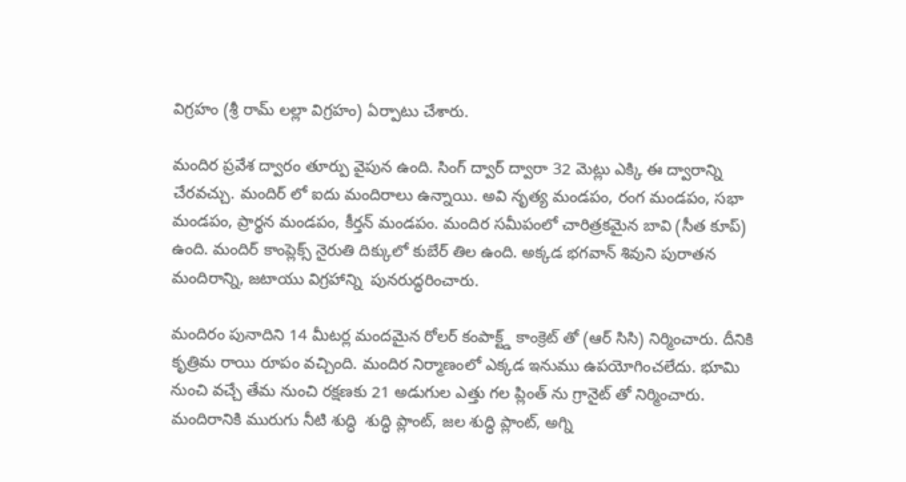విగ్రహం (శ్రీ రామ్ లల్లా విగ్రహం) ఏర్పాటు చేశారు.

మందిర ప్రవేశ ద్వారం తూర్పు వైపున ఉంది. సింగ్ ద్వార్ ద్వారా 32 మెట్లు ఎక్కి ఈ ద్వారాన్ని చేరవచ్చు. మందిర్ లో ఐదు మందిరాలు ఉన్నాయి. అవి నృత్య మండపం, రంగ మండపం, సభా మండపం, ప్రార్థన మండపం, కీర్తన్ మండపం. మందిర సమీపంలో చారిత్రకమైన బావి (సీత కూప్) ఉంది. మందిర్ కాంప్లెక్స్ నైరుతి దిక్కులో కుబేర్ తిల ఉంది. అక్కడ భగవాన్ శివుని పురాతన మందిరాన్ని, జటాయు విగ్రహాన్ని  పునరుద్ధరించారు.

మందిరం పునాదిని 14 మీటర్ల మందమైన రోలర్ కంపాక్ట్డ్ కాంక్రెట్ తో (ఆర్ సిసి) నిర్మించారు. దీనికి కృత్రిమ రాయి రూపం వచ్చింది. మందిర నిర్మాణంలో ఎక్కడ ఇనుము ఉపయోగించలేదు. భూమి నుంచి వచ్చే తేమ నుంచి రక్షణకు 21 అడుగుల ఎత్తు గల ప్లింత్ ను గ్రానైట్ తో నిర్మించారు.  మందిరానికి మురుగు నీటి శుద్ధి  శుద్ధి ప్లాంట్, జల శుద్ధి ప్లాంట్, అగ్ని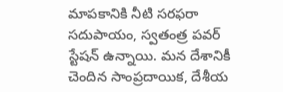మాపకానికి నీటి సరఫరా సదుపాయం, స్వతంత్ర పవర్ స్టేషన్ ఉన్నాయి. మన దేశానికీ చెందిన సాంప్రదాయిక, దేశీయ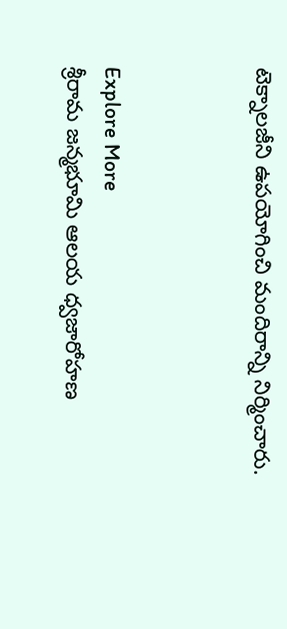టెక్నాలజీని ఉపయోగించి మందిరాన్ని నిర్మించారు.



Explore More
శ్రీరామ జన్మభూమి ఆలయ ధ్వజారోహణ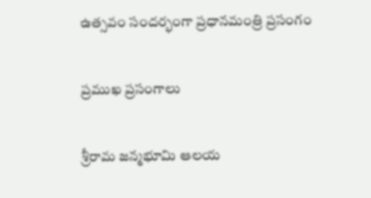ఉత్సవం సందర్భంగా ప్రధానమంత్రి ప్రసంగం

ప్రముఖ ప్రసంగాలు

శ్రీరామ జన్మభూమి ఆలయ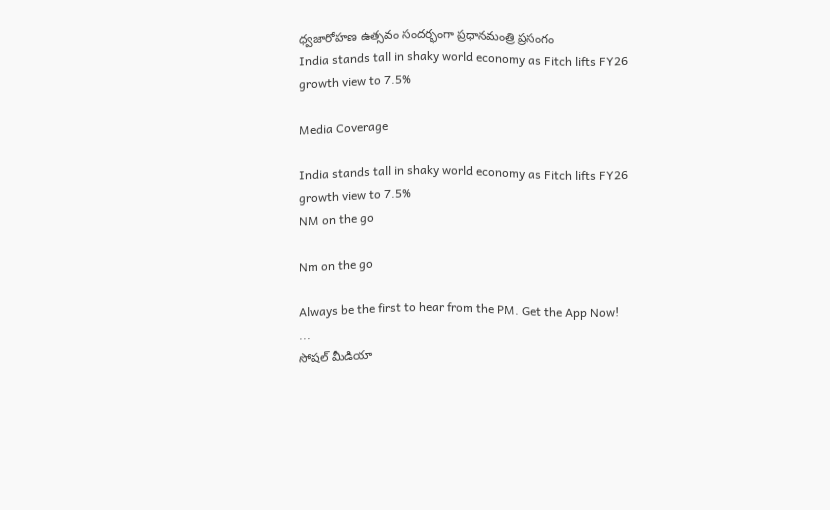ధ్వజారోహణ ఉత్సవం సందర్భంగా ప్రధానమంత్రి ప్రసంగం
India stands tall in shaky world economy as Fitch lifts FY26 growth view to 7.5%

Media Coverage

India stands tall in shaky world economy as Fitch lifts FY26 growth view to 7.5%
NM on the go

Nm on the go

Always be the first to hear from the PM. Get the App Now!
...
సోషల్ మీడియా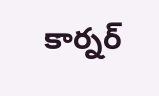కార్నర్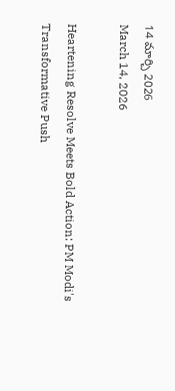14 మార్చి 2026
March 14, 2026

Heartening Resolve Meets Bold Action: PM Modi's Transformative Push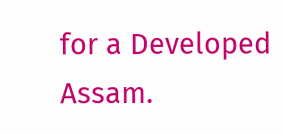for a Developed Assam.